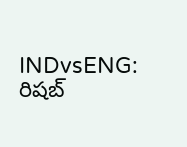INDvsENG: రిషబ్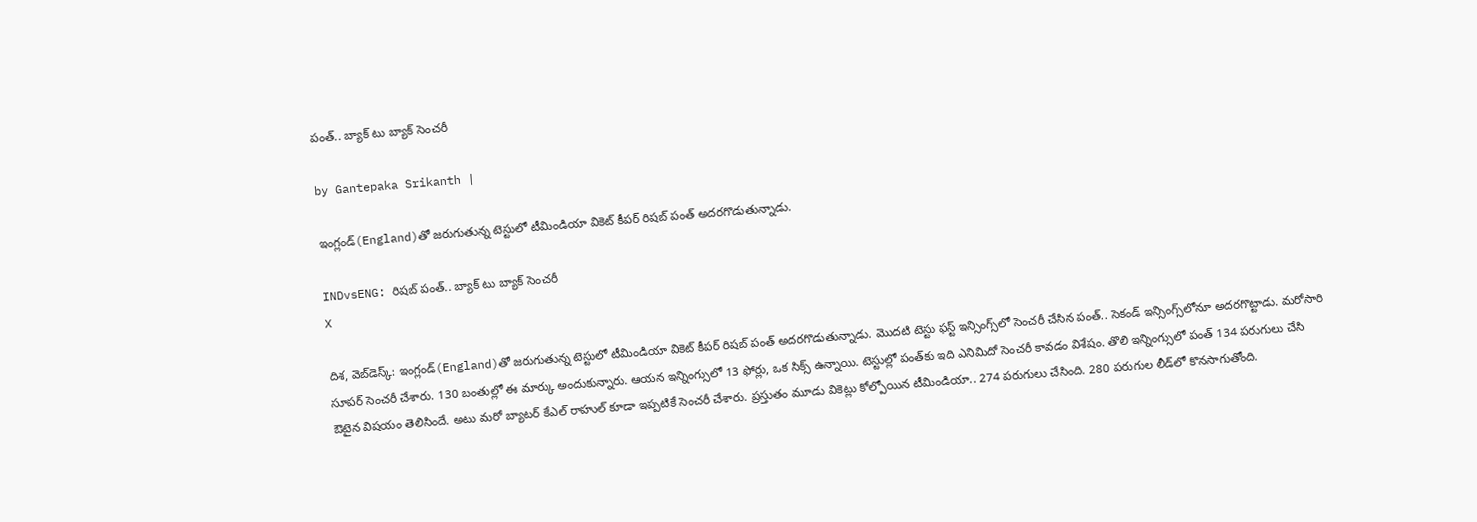పంత్.. బ్యాక్ టు బ్యాక్ సెంచరీ

by Gantepaka Srikanth |

ఇంగ్లండ్‌(England)తో జరుగుతున్న టెస్టులో టీమిండియా వికెట్ కీపర్ రిషబ్ పంత్ అదరగొడుతున్నాడు.

INDvsENG: రిషబ్ పంత్.. బ్యాక్ టు బ్యాక్ సెంచరీ
X

దిశ, వెబ్‌డెస్క్: ఇంగ్లండ్‌(England)తో జరుగుతున్న టెస్టులో టీమిండియా వికెట్ కీపర్ రిషబ్ పంత్ అదరగొడుతున్నాడు. మొదటి టెస్టు ఫస్ట్ ఇన్సింగ్స్‌లో సెంచరీ చేసిన పంత్.. సెకండ్ ఇన్సింగ్స్‌లోనూ అదరగొట్టాడు. మరోసారి సూపర్ సెంచరీ చేశారు. 130 బంతుల్లో ఈ మార్కు అందుకున్నారు. ఆయన ఇన్నింగ్సులో 13 ఫోర్లు, ఒక సిక్స్ ఉన్నాయి. టెస్టుల్లో పంత్‌కు ఇది ఎనిమిదో సెంచరీ కావడం విశేషం. తొలి ఇన్నింగ్సులో పంత్ 134 పరుగులు చేసి ఔటైన విషయం తెలిసిందే. అటు మరో బ్యాటర్ కేఎల్ రాహుల్ కూడా ఇప్పటికే సెంచరీ చేశారు. ప్రస్తుతం మూడు వికెట్లు కోల్పోయిన టీమిండియా.. 274 పరుగులు చేసింది. 280 పరుగుల లీడ్‌లో కొనసాగుతోంది.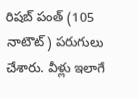రిషబ్‌ పంత్ (105 నాటౌట్) పరుగులు చేశారు. వీళ్లు ఇలాగే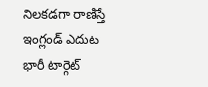నిలకడగా రాణిస్తే ఇంగ్లండ్ ఎదుట భారీ టార్గెట్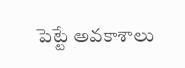పెట్టే అవకాశాలు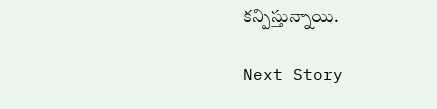కన్పిస్తున్నాయి.

Next Story